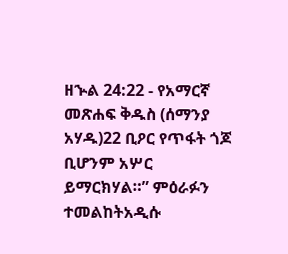ዘኍል 24:22 - የአማርኛ መጽሐፍ ቅዱስ (ሰማንያ አሃዱ)22 ቢዖር የጥፋት ጎጆ ቢሆንም አሦር ይማርክሃል።” ምዕራፉን ተመልከትአዲሱ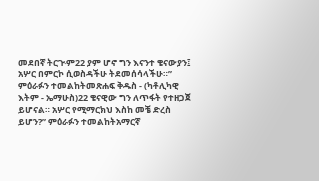መደበኛ ትርጒም22 ያም ሆኖ ግን እናንተ ቄናውያን፤ አሦር በምርኮ ሲወስዳችሁ ትደመሰሳላችሁ።” ምዕራፉን ተመልከትመጽሐፍ ቅዱስ - (ካቶሊካዊ እትም - ኤማሁስ)22 ቄናዊው ግን ለጥፋት የተዘጋጀ ይሆናል። አሦር የሚማርክህ እስከ መቼ ድረስ ይሆን?” ምዕራፉን ተመልከትአማርኛ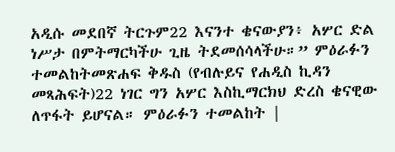አዲሱ መደበኛ ትርጉም22 እናንተ ቄናውያን፥ አሦር ድል ነሥታ በምትማርካችሁ ጊዜ ትደመሰሳላችሁ።” ምዕራፉን ተመልከትመጽሐፍ ቅዱስ (የብሉይና የሐዲስ ኪዳን መጻሕፍት)22 ነገር ግን አሦር እስኪማርክህ ድረስ ቄናዊው ለጥፋት ይሆናል። ምዕራፉን ተመልከት |